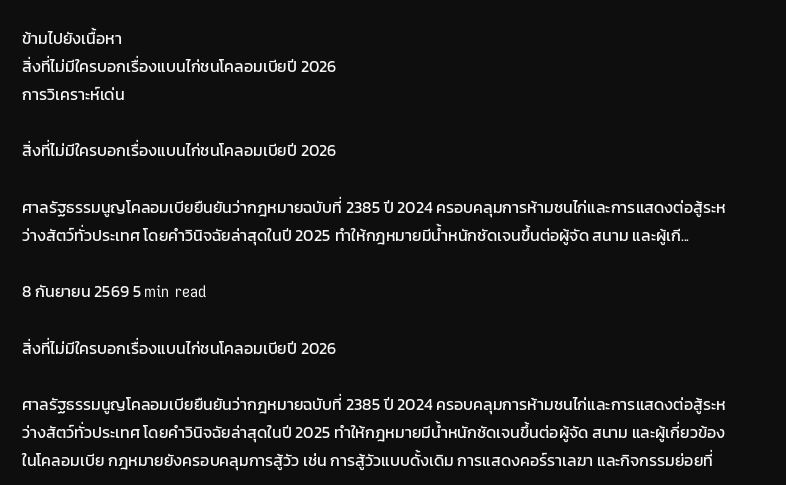ข้ามไปยังเนื้อหา
สิ่งที่ไม่มีใครบอกเรื่องแบนไก่ชนโคลอมเบียปี 2026
การวิเคราะห์เด่น

สิ่งที่ไม่มีใครบอกเรื่องแบนไก่ชนโคลอมเบียปี 2026

ศาลรัฐธรรมนูญโคลอมเบียยืนยันว่ากฎหมายฉบับที่ 2385 ปี 2024 ครอบคลุมการห้ามชนไก่และการแสดงต่อสู้ระหว่างสัตว์ทั่วประเทศ โดยคำวินิจฉัยล่าสุดในปี 2025 ทำให้กฎหมายมีน้ำหนักชัดเจนขึ้นต่อผู้จัด สนาม และผู้เกี...

8 กันยายน 2569 5 min read

สิ่งที่ไม่มีใครบอกเรื่องแบนไก่ชนโคลอมเบียปี 2026

ศาลรัฐธรรมนูญโคลอมเบียยืนยันว่ากฎหมายฉบับที่ 2385 ปี 2024 ครอบคลุมการห้ามชนไก่และการแสดงต่อสู้ระหว่างสัตว์ทั่วประเทศ โดยคำวินิจฉัยล่าสุดในปี 2025 ทำให้กฎหมายมีน้ำหนักชัดเจนขึ้นต่อผู้จัด สนาม และผู้เกี่ยวข้องในโคลอมเบีย กฎหมายยังครอบคลุมการสู้วัว เช่น การสู้วัวแบบดั้งเดิม การแสดงคอร์ราเลฆา และกิจกรรมย่อยที่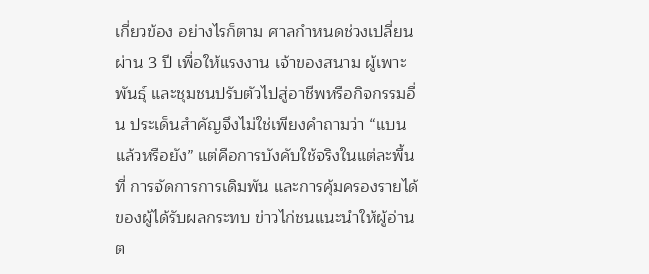เกี่ยวข้อง อย่างไรก็ตาม ศาลกำหนดช่วงเปลี่ยนผ่าน 3 ปี เพื่อให้แรงงาน เจ้าของสนาม ผู้เพาะพันธุ์ และชุมชนปรับตัวไปสู่อาชีพหรือกิจกรรมอื่น ประเด็นสำคัญจึงไม่ใช่เพียงคำถามว่า “แบนแล้วหรือยัง” แต่คือการบังคับใช้จริงในแต่ละพื้นที่ การจัดการการเดิมพัน และการคุ้มครองรายได้ของผู้ได้รับผลกระทบ ข่าวไก่ชนแนะนำให้ผู้อ่านต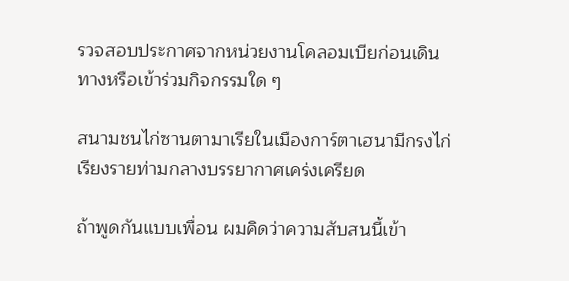รวจสอบประกาศจากหน่วยงานโคลอมเบียก่อนเดินทางหรือเข้าร่วมกิจกรรมใด ๆ

สนามชนไก่ซานตามาเรียในเมืองการ์ตาเฮนามีกรงไก่เรียงรายท่ามกลางบรรยากาศเคร่งเครียด

ถ้าพูดกันแบบเพื่อน ผมคิดว่าความสับสนนี้เข้า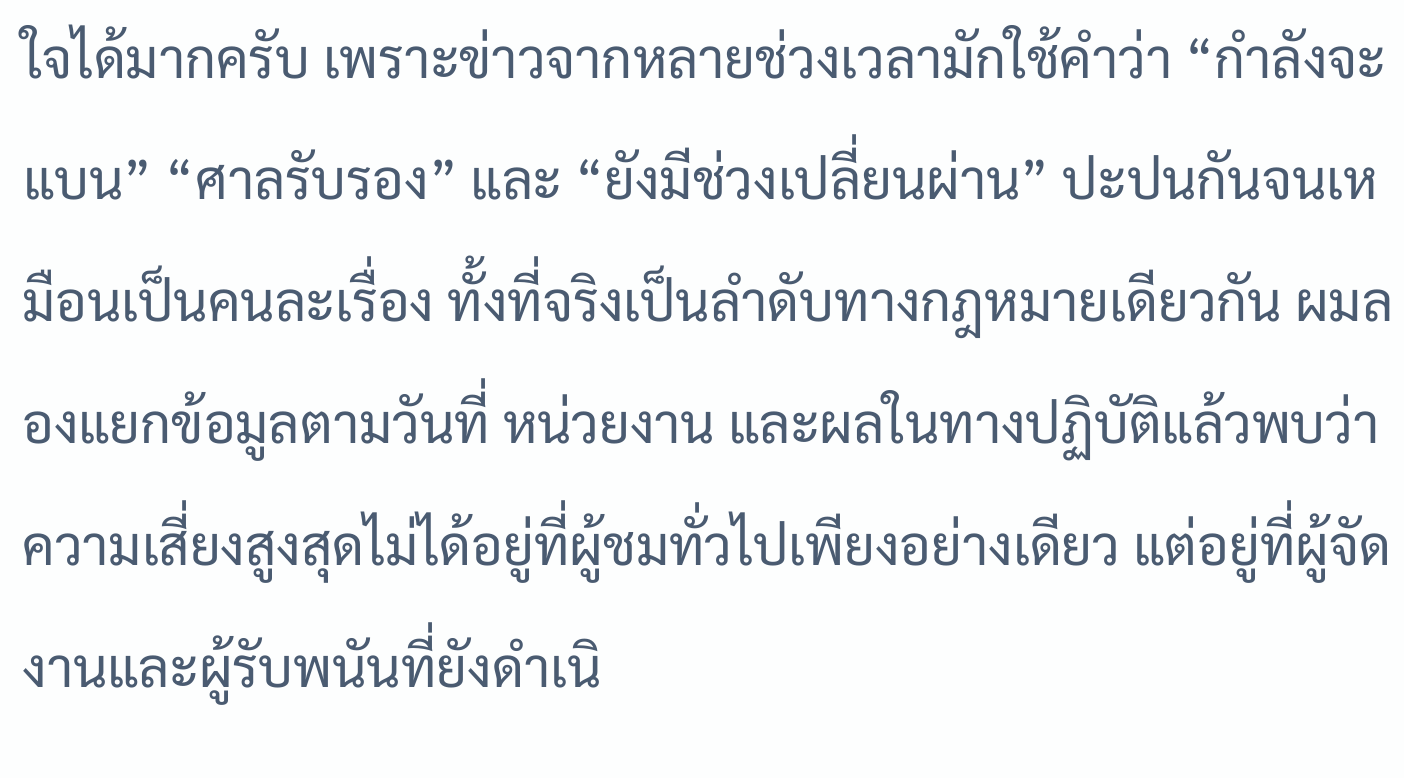ใจได้มากครับ เพราะข่าวจากหลายช่วงเวลามักใช้คำว่า “กำลังจะแบน” “ศาลรับรอง” และ “ยังมีช่วงเปลี่ยนผ่าน” ปะปนกันจนเหมือนเป็นคนละเรื่อง ทั้งที่จริงเป็นลำดับทางกฎหมายเดียวกัน ผมลองแยกข้อมูลตามวันที่ หน่วยงาน และผลในทางปฏิบัติแล้วพบว่า ความเสี่ยงสูงสุดไม่ได้อยู่ที่ผู้ชมทั่วไปเพียงอย่างเดียว แต่อยู่ที่ผู้จัดงานและผู้รับพนันที่ยังดำเนิ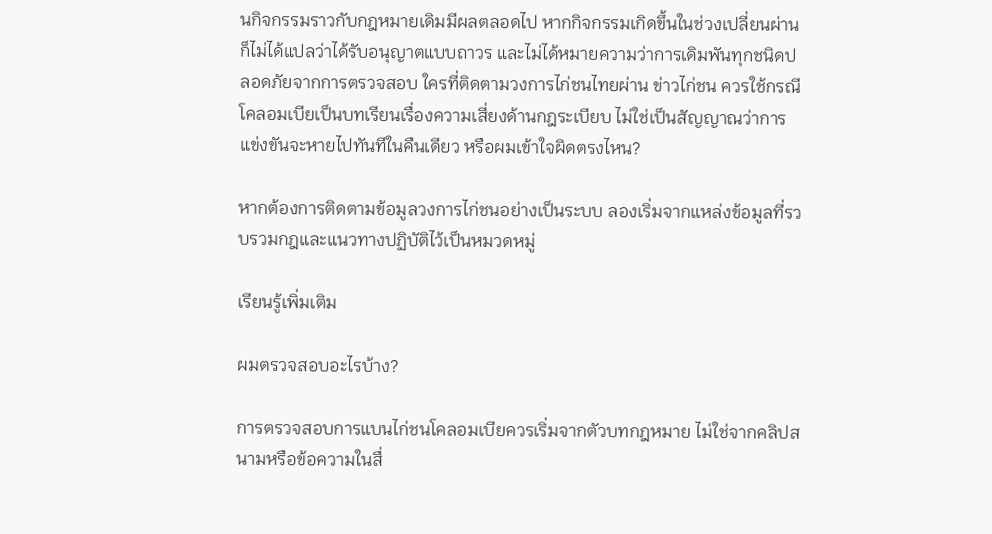นกิจกรรมราวกับกฎหมายเดิมมีผลตลอดไป หากกิจกรรมเกิดขึ้นในช่วงเปลี่ยนผ่าน ก็ไม่ได้แปลว่าได้รับอนุญาตแบบถาวร และไม่ได้หมายความว่าการเดิมพันทุกชนิดปลอดภัยจากการตรวจสอบ ใครที่ติดตามวงการไก่ชนไทยผ่าน ข่าวไก่ชน ควรใช้กรณีโคลอมเบียเป็นบทเรียนเรื่องความเสี่ยงด้านกฎระเบียบ ไม่ใช่เป็นสัญญาณว่าการแข่งขันจะหายไปทันทีในคืนเดียว หรือผมเข้าใจผิดตรงไหน?

หากต้องการติดตามข้อมูลวงการไก่ชนอย่างเป็นระบบ ลองเริ่มจากแหล่งข้อมูลที่รวบรวมกฎและแนวทางปฏิบัติไว้เป็นหมวดหมู่

เรียนรู้เพิ่มเติม

ผมตรวจสอบอะไรบ้าง?

การตรวจสอบการแบนไก่ชนโคลอมเบียควรเริ่มจากตัวบทกฎหมาย ไม่ใช่จากคลิปสนามหรือข้อความในสื่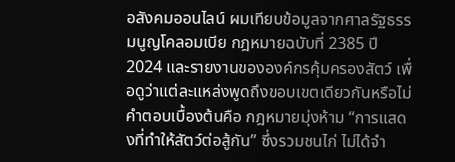อสังคมออนไลน์ ผมเทียบข้อมูลจากศาลรัฐธรรมนูญโคลอมเบีย กฎหมายฉบับที่ 2385 ปี 2024 และรายงานขององค์กรคุ้มครองสัตว์ เพื่อดูว่าแต่ละแหล่งพูดถึงขอบเขตเดียวกันหรือไม่ คำตอบเบื้องต้นคือ กฎหมายมุ่งห้าม “การแสดงที่ทำให้สัตว์ต่อสู้กัน” ซึ่งรวมชนไก่ ไม่ได้จำ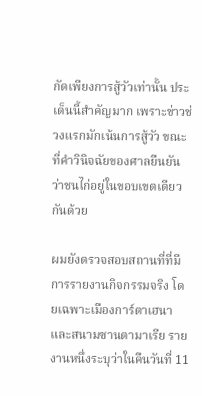กัดเพียงการสู้วัวเท่านั้น ประเด็นนี้สำคัญมาก เพราะข่าวช่วงแรกมักเน้นการสู้วัว ขณะที่คำวินิจฉัยของศาลยืนยันว่าชนไก่อยู่ในขอบเขตเดียวกันด้วย

ผมยังตรวจสอบสถานที่ที่มีการรายงานกิจกรรมจริง โดยเฉพาะเมืองการ์ตาเฮนาและสนามซานตามาเรีย รายงานหนึ่งระบุว่าในคืนวันที่ 11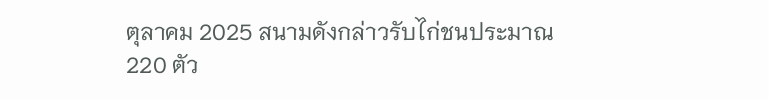ตุลาคม 2025 สนามดังกล่าวรับไก่ชนประมาณ 220 ตัว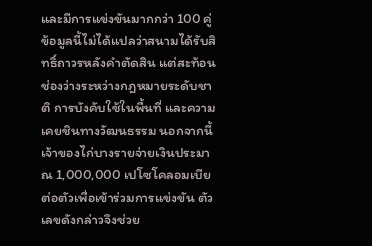และมีการแข่งขันมากกว่า 100 คู่ ข้อมูลนี้ไม่ได้แปลว่าสนามได้รับสิทธิ์ถาวรหลังคำตัดสิน แต่สะท้อนช่องว่างระหว่างกฎหมายระดับชาติ การบังคับใช้ในพื้นที่ และความเคยชินทางวัฒนธรรม นอกจากนี้ เจ้าของไก่บางรายจ่ายเงินประมาณ 1,000,000 เปโซโคลอมเบียต่อตัวเพื่อเข้าร่วมการแข่งขัน ตัวเลขดังกล่าวจึงช่วย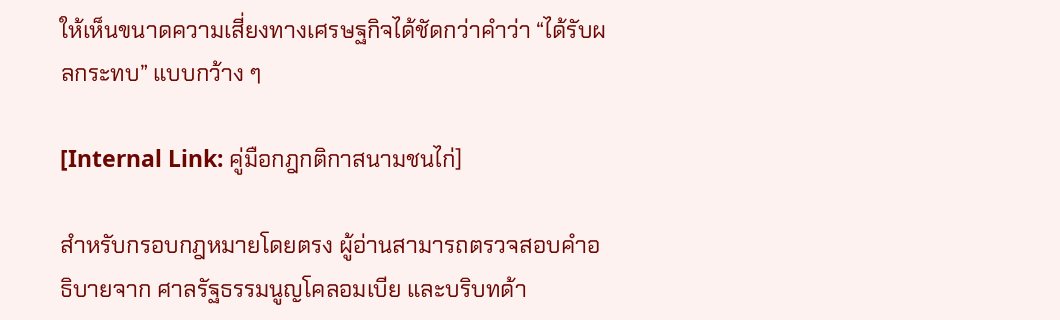ให้เห็นขนาดความเสี่ยงทางเศรษฐกิจได้ชัดกว่าคำว่า “ได้รับผลกระทบ” แบบกว้าง ๆ

[Internal Link: คู่มือกฎกติกาสนามชนไก่]

สำหรับกรอบกฎหมายโดยตรง ผู้อ่านสามารถตรวจสอบคำอธิบายจาก ศาลรัฐธรรมนูญโคลอมเบีย และบริบทด้า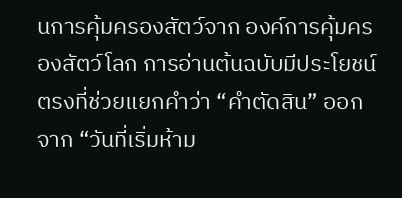นการคุ้มครองสัตว์จาก องค์การคุ้มครองสัตว์โลก การอ่านต้นฉบับมีประโยชน์ตรงที่ช่วยแยกคำว่า “คำตัดสิน” ออกจาก “วันที่เริ่มห้าม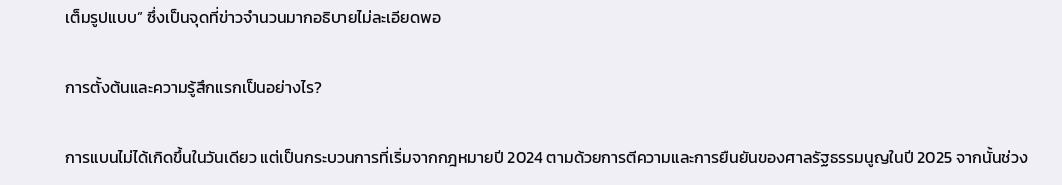เต็มรูปแบบ” ซึ่งเป็นจุดที่ข่าวจำนวนมากอธิบายไม่ละเอียดพอ

การตั้งต้นและความรู้สึกแรกเป็นอย่างไร?

การแบนไม่ได้เกิดขึ้นในวันเดียว แต่เป็นกระบวนการที่เริ่มจากกฎหมายปี 2024 ตามด้วยการตีความและการยืนยันของศาลรัฐธรรมนูญในปี 2025 จากนั้นช่วง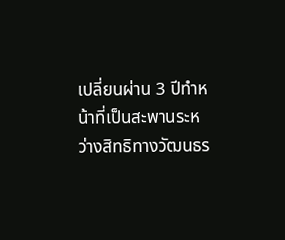เปลี่ยนผ่าน 3 ปีทำหน้าที่เป็นสะพานระหว่างสิทธิทางวัฒนธร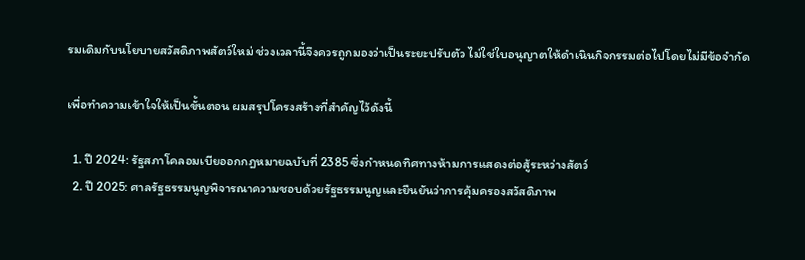รมเดิมกับนโยบายสวัสดิภาพสัตว์ใหม่ ช่วงเวลานี้จึงควรถูกมองว่าเป็นระยะปรับตัว ไม่ใช่ใบอนุญาตให้ดำเนินกิจกรรมต่อไปโดยไม่มีข้อจำกัด

เพื่อทำความเข้าใจให้เป็นขั้นตอน ผมสรุปโครงสร้างที่สำคัญไว้ดังนี้

  1. ปี 2024: รัฐสภาโคลอมเบียออกกฎหมายฉบับที่ 2385 ซึ่งกำหนดทิศทางห้ามการแสดงต่อสู้ระหว่างสัตว์
  2. ปี 2025: ศาลรัฐธรรมนูญพิจารณาความชอบด้วยรัฐธรรมนูญและยืนยันว่าการคุ้มครองสวัสดิภาพ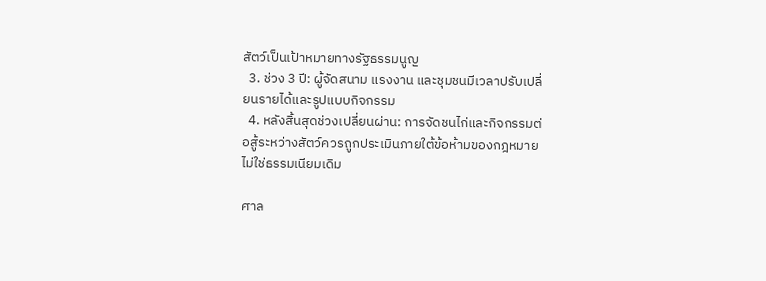สัตว์เป็นเป้าหมายทางรัฐธรรมนูญ
  3. ช่วง 3 ปี: ผู้จัดสนาม แรงงาน และชุมชนมีเวลาปรับเปลี่ยนรายได้และรูปแบบกิจกรรม
  4. หลังสิ้นสุดช่วงเปลี่ยนผ่าน: การจัดชนไก่และกิจกรรมต่อสู้ระหว่างสัตว์ควรถูกประเมินภายใต้ข้อห้ามของกฎหมาย ไม่ใช่ธรรมเนียมเดิม

ศาล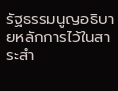รัฐธรรมนูญอธิบายหลักการไว้ในสาระสำ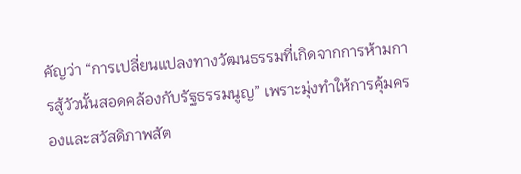คัญว่า “การเปลี่ยนแปลงทางวัฒนธรรมที่เกิดจากการห้ามการสู้วัวนั้นสอดคล้องกับรัฐธรรมนูญ” เพราะมุ่งทำให้การคุ้มครองและสวัสดิภาพสัต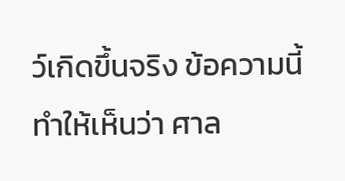ว์เกิดขึ้นจริง ข้อความนี้ทำให้เห็นว่า ศาล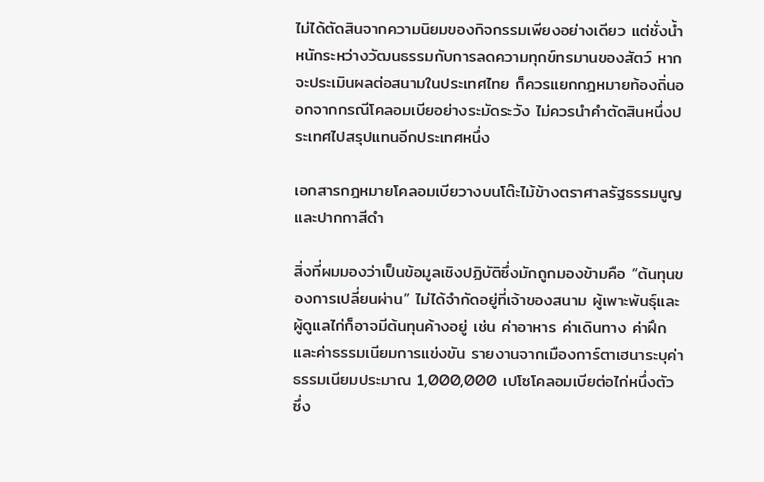ไม่ได้ตัดสินจากความนิยมของกิจกรรมเพียงอย่างเดียว แต่ชั่งน้ำหนักระหว่างวัฒนธรรมกับการลดความทุกข์ทรมานของสัตว์ หากจะประเมินผลต่อสนามในประเทศไทย ก็ควรแยกกฎหมายท้องถิ่นออกจากกรณีโคลอมเบียอย่างระมัดระวัง ไม่ควรนำคำตัดสินหนึ่งประเทศไปสรุปแทนอีกประเทศหนึ่ง

เอกสารกฎหมายโคลอมเบียวางบนโต๊ะไม้ข้างตราศาลรัฐธรรมนูญและปากกาสีดำ

สิ่งที่ผมมองว่าเป็นข้อมูลเชิงปฏิบัติซึ่งมักถูกมองข้ามคือ “ต้นทุนของการเปลี่ยนผ่าน” ไม่ได้จำกัดอยู่ที่เจ้าของสนาม ผู้เพาะพันธุ์และผู้ดูแลไก่ก็อาจมีต้นทุนค้างอยู่ เช่น ค่าอาหาร ค่าเดินทาง ค่าฝึก และค่าธรรมเนียมการแข่งขัน รายงานจากเมืองการ์ตาเฮนาระบุค่าธรรมเนียมประมาณ 1,000,000 เปโซโคลอมเบียต่อไก่หนึ่งตัว ซึ่ง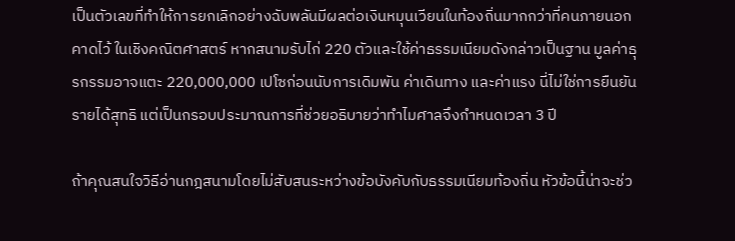เป็นตัวเลขที่ทำให้การยกเลิกอย่างฉับพลันมีผลต่อเงินหมุนเวียนในท้องถิ่นมากกว่าที่คนภายนอกคาดไว้ ในเชิงคณิตศาสตร์ หากสนามรับไก่ 220 ตัวและใช้ค่าธรรมเนียมดังกล่าวเป็นฐาน มูลค่าธุรกรรมอาจแตะ 220,000,000 เปโซก่อนนับการเดิมพัน ค่าเดินทาง และค่าแรง นี่ไม่ใช่การยืนยันรายได้สุทธิ แต่เป็นกรอบประมาณการที่ช่วยอธิบายว่าทำไมศาลจึงกำหนดเวลา 3 ปี

ถ้าคุณสนใจวิธีอ่านกฎสนามโดยไม่สับสนระหว่างข้อบังคับกับธรรมเนียมท้องถิ่น หัวข้อนี้น่าจะช่ว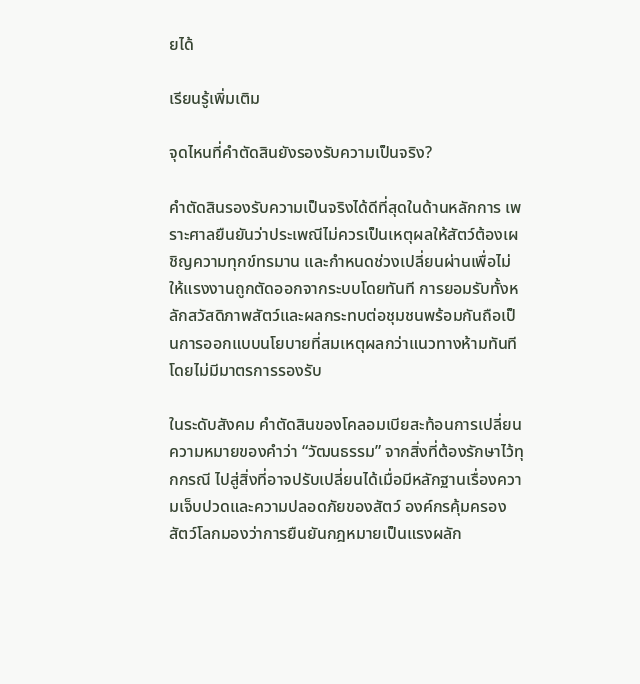ยได้

เรียนรู้เพิ่มเติม

จุดไหนที่คำตัดสินยังรองรับความเป็นจริง?

คำตัดสินรองรับความเป็นจริงได้ดีที่สุดในด้านหลักการ เพราะศาลยืนยันว่าประเพณีไม่ควรเป็นเหตุผลให้สัตว์ต้องเผชิญความทุกข์ทรมาน และกำหนดช่วงเปลี่ยนผ่านเพื่อไม่ให้แรงงานถูกตัดออกจากระบบโดยทันที การยอมรับทั้งหลักสวัสดิภาพสัตว์และผลกระทบต่อชุมชนพร้อมกันถือเป็นการออกแบบนโยบายที่สมเหตุผลกว่าแนวทางห้ามทันทีโดยไม่มีมาตรการรองรับ

ในระดับสังคม คำตัดสินของโคลอมเบียสะท้อนการเปลี่ยนความหมายของคำว่า “วัฒนธรรม” จากสิ่งที่ต้องรักษาไว้ทุกกรณี ไปสู่สิ่งที่อาจปรับเปลี่ยนได้เมื่อมีหลักฐานเรื่องความเจ็บปวดและความปลอดภัยของสัตว์ องค์กรคุ้มครองสัตว์โลกมองว่าการยืนยันกฎหมายเป็นแรงผลัก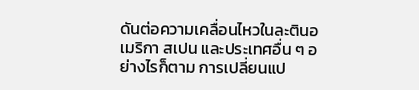ดันต่อความเคลื่อนไหวในละตินอเมริกา สเปน และประเทศอื่น ๆ อย่างไรก็ตาม การเปลี่ยนแป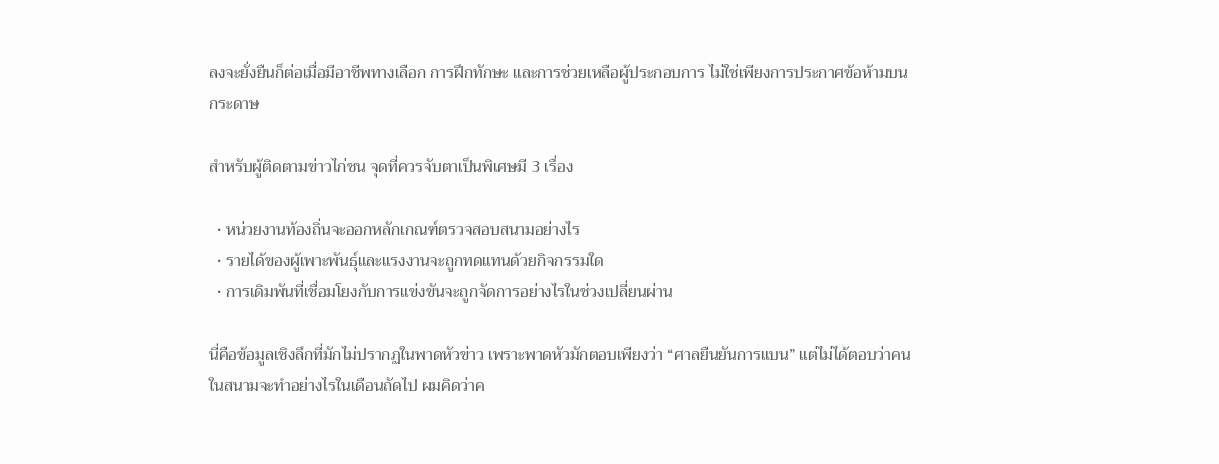ลงจะยั่งยืนก็ต่อเมื่อมีอาชีพทางเลือก การฝึกทักษะ และการช่วยเหลือผู้ประกอบการ ไม่ใช่เพียงการประกาศข้อห้ามบนกระดาษ

สำหรับผู้ติดตามข่าวไก่ชน จุดที่ควรจับตาเป็นพิเศษมี 3 เรื่อง

  • หน่วยงานท้องถิ่นจะออกหลักเกณฑ์ตรวจสอบสนามอย่างไร
  • รายได้ของผู้เพาะพันธุ์และแรงงานจะถูกทดแทนด้วยกิจกรรมใด
  • การเดิมพันที่เชื่อมโยงกับการแข่งขันจะถูกจัดการอย่างไรในช่วงเปลี่ยนผ่าน

นี่คือข้อมูลเชิงลึกที่มักไม่ปรากฏในพาดหัวข่าว เพราะพาดหัวมักตอบเพียงว่า “ศาลยืนยันการแบน” แต่ไม่ได้ตอบว่าคนในสนามจะทำอย่างไรในเดือนถัดไป ผมคิดว่าค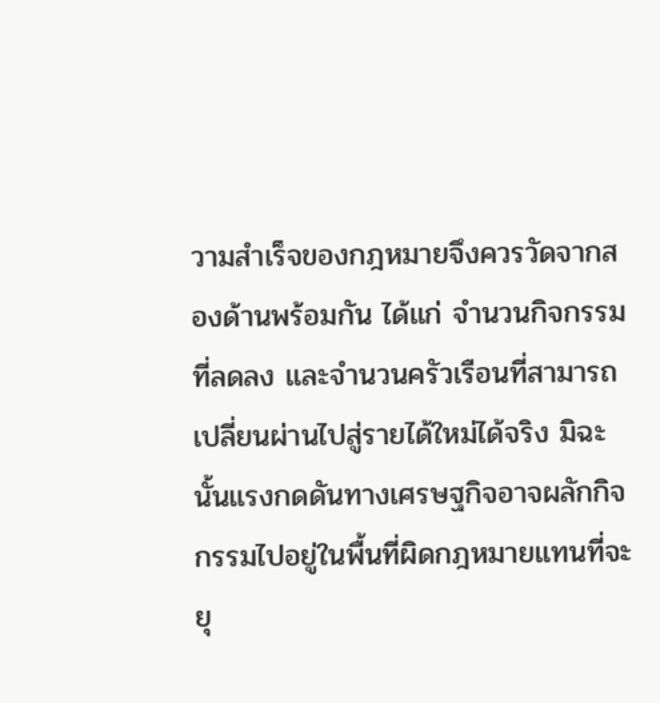วามสำเร็จของกฎหมายจึงควรวัดจากสองด้านพร้อมกัน ได้แก่ จำนวนกิจกรรมที่ลดลง และจำนวนครัวเรือนที่สามารถเปลี่ยนผ่านไปสู่รายได้ใหม่ได้จริง มิฉะนั้นแรงกดดันทางเศรษฐกิจอาจผลักกิจกรรมไปอยู่ในพื้นที่ผิดกฎหมายแทนที่จะยุ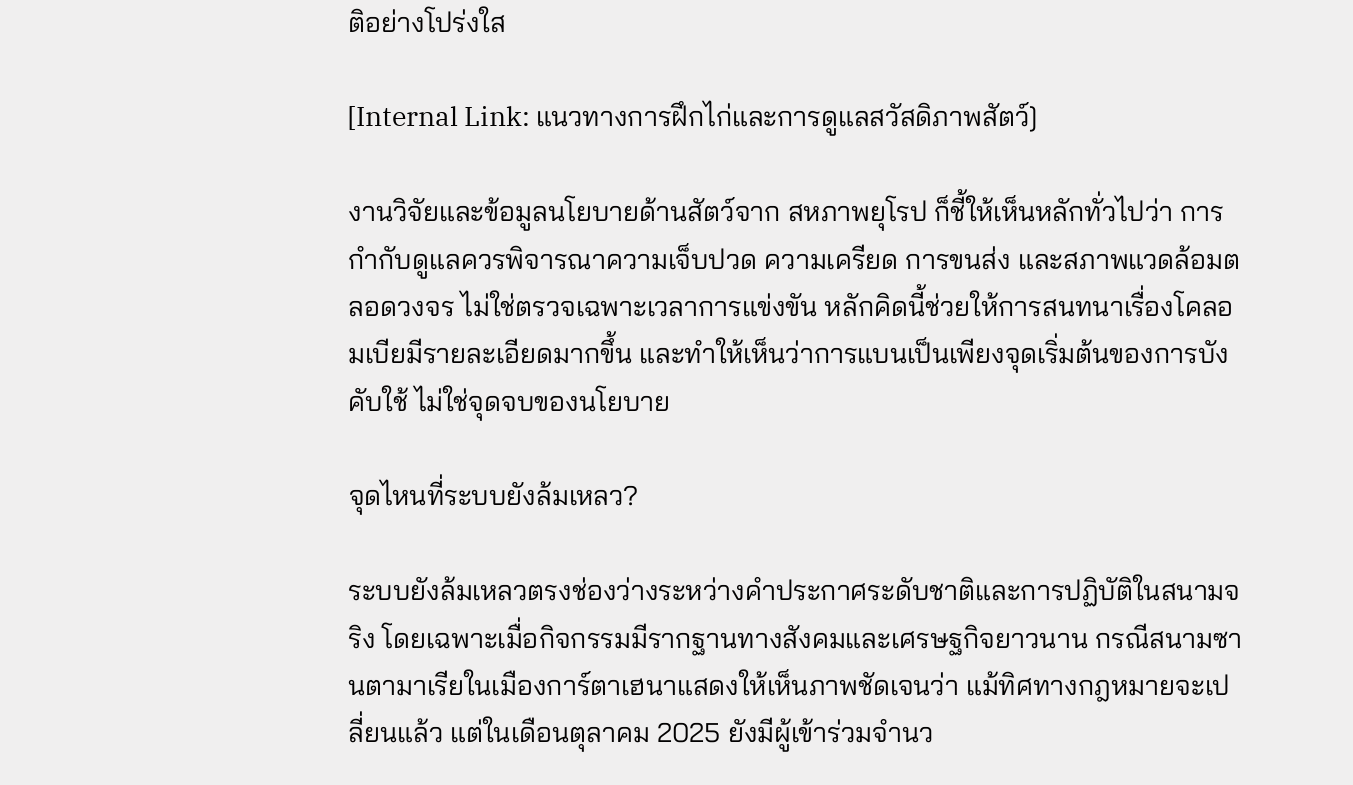ติอย่างโปร่งใส

[Internal Link: แนวทางการฝึกไก่และการดูแลสวัสดิภาพสัตว์]

งานวิจัยและข้อมูลนโยบายด้านสัตว์จาก สหภาพยุโรป ก็ชี้ให้เห็นหลักทั่วไปว่า การกำกับดูแลควรพิจารณาความเจ็บปวด ความเครียด การขนส่ง และสภาพแวดล้อมตลอดวงจร ไม่ใช่ตรวจเฉพาะเวลาการแข่งขัน หลักคิดนี้ช่วยให้การสนทนาเรื่องโคลอมเบียมีรายละเอียดมากขึ้น และทำให้เห็นว่าการแบนเป็นเพียงจุดเริ่มต้นของการบังคับใช้ ไม่ใช่จุดจบของนโยบาย

จุดไหนที่ระบบยังล้มเหลว?

ระบบยังล้มเหลวตรงช่องว่างระหว่างคำประกาศระดับชาติและการปฏิบัติในสนามจริง โดยเฉพาะเมื่อกิจกรรมมีรากฐานทางสังคมและเศรษฐกิจยาวนาน กรณีสนามซานตามาเรียในเมืองการ์ตาเฮนาแสดงให้เห็นภาพชัดเจนว่า แม้ทิศทางกฎหมายจะเปลี่ยนแล้ว แต่ในเดือนตุลาคม 2025 ยังมีผู้เข้าร่วมจำนว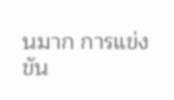นมาก การแข่งขัน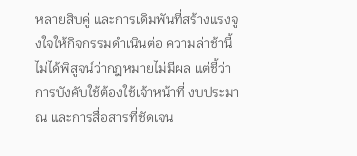หลายสิบคู่ และการเดิมพันที่สร้างแรงจูงใจให้กิจกรรมดำเนินต่อ ความล่าช้านี้ไม่ได้พิสูจน์ว่ากฎหมายไม่มีผล แต่ชี้ว่าการบังคับใช้ต้องใช้เจ้าหน้าที่ งบประมาณ และการสื่อสารที่ชัดเจน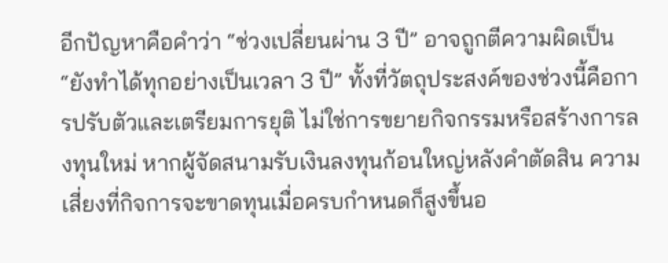อีกปัญหาคือคำว่า “ช่วงเปลี่ยนผ่าน 3 ปี” อาจถูกตีความผิดเป็น “ยังทำได้ทุกอย่างเป็นเวลา 3 ปี” ทั้งที่วัตถุประสงค์ของช่วงนี้คือการปรับตัวและเตรียมการยุติ ไม่ใช่การขยายกิจกรรมหรือสร้างการลงทุนใหม่ หากผู้จัดสนามรับเงินลงทุนก้อนใหญ่หลังคำตัดสิน ความเสี่ยงที่กิจการจะขาดทุนเมื่อครบกำหนดก็สูงขึ้นอ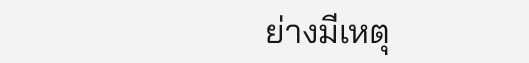ย่างมีเหตุ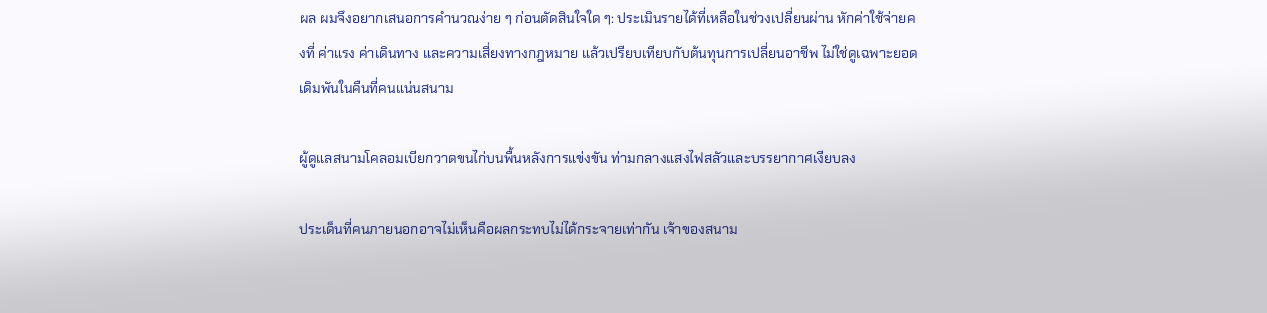ผล ผมจึงอยากเสนอการคำนวณง่าย ๆ ก่อนตัดสินใจใด ๆ: ประเมินรายได้ที่เหลือในช่วงเปลี่ยนผ่าน หักค่าใช้จ่ายคงที่ ค่าแรง ค่าเดินทาง และความเสี่ยงทางกฎหมาย แล้วเปรียบเทียบกับต้นทุนการเปลี่ยนอาชีพ ไม่ใช่ดูเฉพาะยอดเดิมพันในคืนที่คนแน่นสนาม

ผู้ดูแลสนามโคลอมเบียกวาดขนไก่บนพื้นหลังการแข่งขัน ท่ามกลางแสงไฟสลัวและบรรยากาศเงียบลง

ประเด็นที่คนภายนอกอาจไม่เห็นคือผลกระทบไม่ได้กระจายเท่ากัน เจ้าของสนาม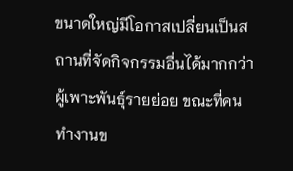ขนาดใหญ่มีโอกาสเปลี่ยนเป็นสถานที่จัดกิจกรรมอื่นได้มากกว่าผู้เพาะพันธุ์รายย่อย ขณะที่คนทำงานข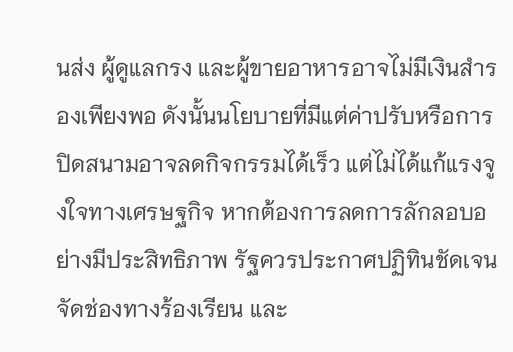นส่ง ผู้ดูแลกรง และผู้ขายอาหารอาจไม่มีเงินสำรองเพียงพอ ดังนั้นนโยบายที่มีแต่ค่าปรับหรือการปิดสนามอาจลดกิจกรรมได้เร็ว แต่ไม่ได้แก้แรงจูงใจทางเศรษฐกิจ หากต้องการลดการลักลอบอย่างมีประสิทธิภาพ รัฐควรประกาศปฏิทินชัดเจน จัดช่องทางร้องเรียน และ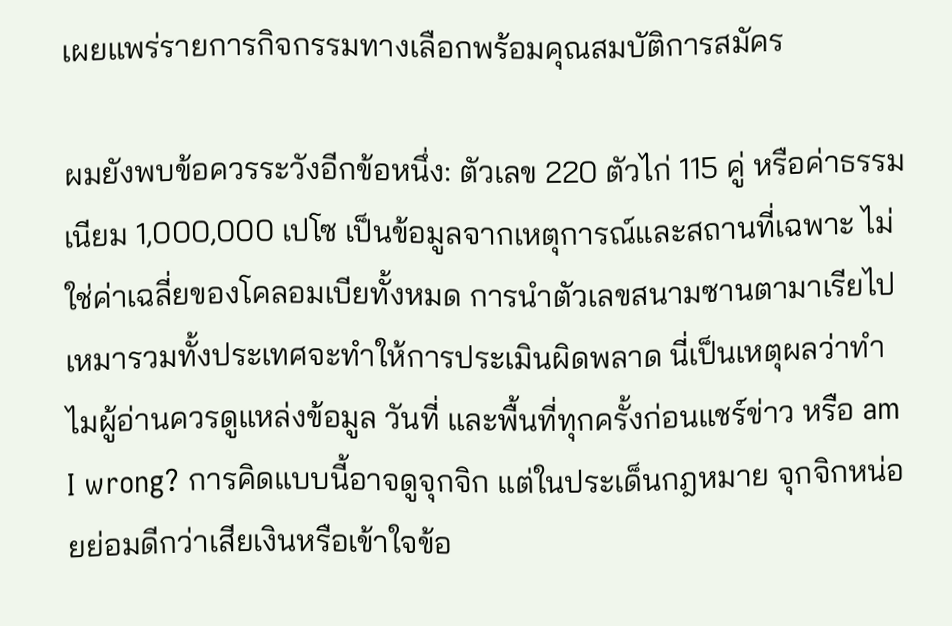เผยแพร่รายการกิจกรรมทางเลือกพร้อมคุณสมบัติการสมัคร

ผมยังพบข้อควรระวังอีกข้อหนึ่ง: ตัวเลข 220 ตัวไก่ 115 คู่ หรือค่าธรรมเนียม 1,000,000 เปโซ เป็นข้อมูลจากเหตุการณ์และสถานที่เฉพาะ ไม่ใช่ค่าเฉลี่ยของโคลอมเบียทั้งหมด การนำตัวเลขสนามซานตามาเรียไปเหมารวมทั้งประเทศจะทำให้การประเมินผิดพลาด นี่เป็นเหตุผลว่าทำไมผู้อ่านควรดูแหล่งข้อมูล วันที่ และพื้นที่ทุกครั้งก่อนแชร์ข่าว หรือ am I wrong? การคิดแบบนี้อาจดูจุกจิก แต่ในประเด็นกฎหมาย จุกจิกหน่อยย่อมดีกว่าเสียเงินหรือเข้าใจข้อ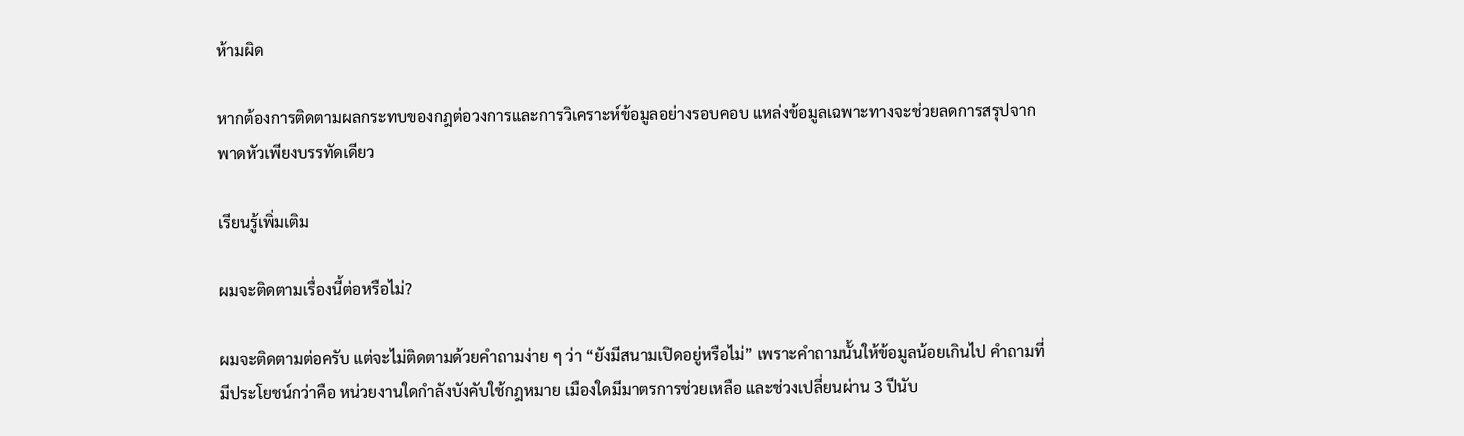ห้ามผิด

หากต้องการติดตามผลกระทบของกฎต่อวงการและการวิเคราะห์ข้อมูลอย่างรอบคอบ แหล่งข้อมูลเฉพาะทางจะช่วยลดการสรุปจากพาดหัวเพียงบรรทัดเดียว

เรียนรู้เพิ่มเติม

ผมจะติดตามเรื่องนี้ต่อหรือไม่?

ผมจะติดตามต่อครับ แต่จะไม่ติดตามด้วยคำถามง่าย ๆ ว่า “ยังมีสนามเปิดอยู่หรือไม่” เพราะคำถามนั้นให้ข้อมูลน้อยเกินไป คำถามที่มีประโยชน์กว่าคือ หน่วยงานใดกำลังบังคับใช้กฎหมาย เมืองใดมีมาตรการช่วยเหลือ และช่วงเปลี่ยนผ่าน 3 ปีนับ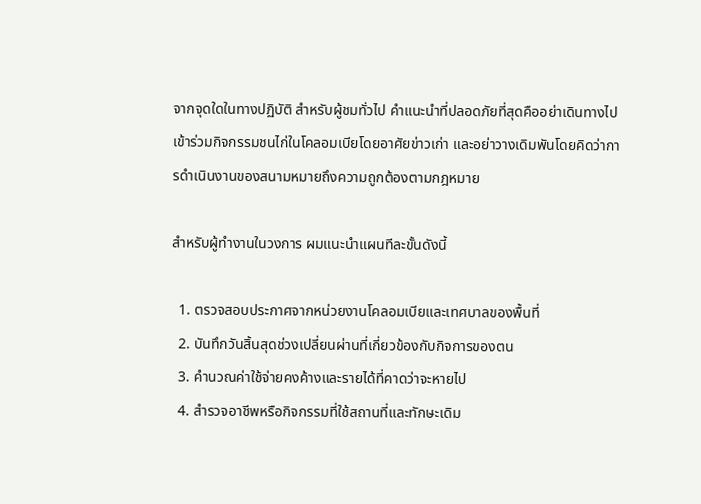จากจุดใดในทางปฏิบัติ สำหรับผู้ชมทั่วไป คำแนะนำที่ปลอดภัยที่สุดคืออย่าเดินทางไปเข้าร่วมกิจกรรมชนไก่ในโคลอมเบียโดยอาศัยข่าวเก่า และอย่าวางเดิมพันโดยคิดว่าการดำเนินงานของสนามหมายถึงความถูกต้องตามกฎหมาย

สำหรับผู้ทำงานในวงการ ผมแนะนำแผนทีละขั้นดังนี้

  1. ตรวจสอบประกาศจากหน่วยงานโคลอมเบียและเทศบาลของพื้นที่
  2. บันทึกวันสิ้นสุดช่วงเปลี่ยนผ่านที่เกี่ยวข้องกับกิจการของตน
  3. คำนวณค่าใช้จ่ายคงค้างและรายได้ที่คาดว่าจะหายไป
  4. สำรวจอาชีพหรือกิจกรรมที่ใช้สถานที่และทักษะเดิม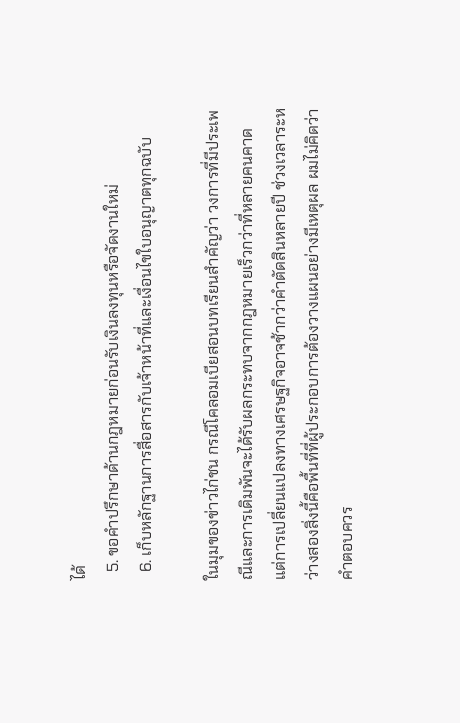ได้
  5. ขอคำปรึกษาด้านกฎหมายก่อนรับเงินลงทุนหรือจัดงานใหม่
  6. เก็บหลักฐานการสื่อสารกับเจ้าหน้าที่และเงื่อนไขใบอนุญาตทุกฉบับ

ในมุมของข่าวไก่ชน กรณีโคลอมเบียสอนบทเรียนสำคัญว่า วงการที่มีประเพณีและการเดิมพันจะได้รับผลกระทบจากกฎหมายเร็วกว่าที่หลายคนคาด แต่การเปลี่ยนแปลงทางเศรษฐกิจอาจช้ากว่าคำตัดสินหลายปี ช่วงเวลาระหว่างสองสิ่งนี้คือพื้นที่ที่ผู้ประกอบการต้องวางแผนอย่างมีเหตุผล ผมไม่คิดว่าคำตอบควร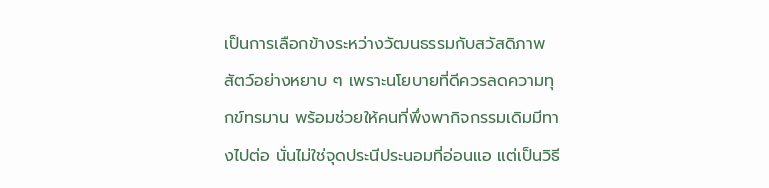เป็นการเลือกข้างระหว่างวัฒนธรรมกับสวัสดิภาพสัตว์อย่างหยาบ ๆ เพราะนโยบายที่ดีควรลดความทุกข์ทรมาน พร้อมช่วยให้คนที่พึ่งพากิจกรรมเดิมมีทางไปต่อ นั่นไม่ใช่จุดประนีประนอมที่อ่อนแอ แต่เป็นวิธี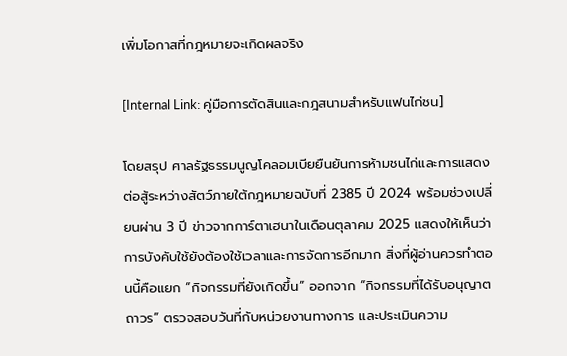เพิ่มโอกาสที่กฎหมายจะเกิดผลจริง

[Internal Link: คู่มือการตัดสินและกฎสนามสำหรับแฟนไก่ชน]

โดยสรุป ศาลรัฐธรรมนูญโคลอมเบียยืนยันการห้ามชนไก่และการแสดงต่อสู้ระหว่างสัตว์ภายใต้กฎหมายฉบับที่ 2385 ปี 2024 พร้อมช่วงเปลี่ยนผ่าน 3 ปี ข่าวจากการ์ตาเฮนาในเดือนตุลาคม 2025 แสดงให้เห็นว่าการบังคับใช้ยังต้องใช้เวลาและการจัดการอีกมาก สิ่งที่ผู้อ่านควรทำตอนนี้คือแยก “กิจกรรมที่ยังเกิดขึ้น” ออกจาก “กิจกรรมที่ได้รับอนุญาตถาวร” ตรวจสอบวันที่กับหน่วยงานทางการ และประเมินความ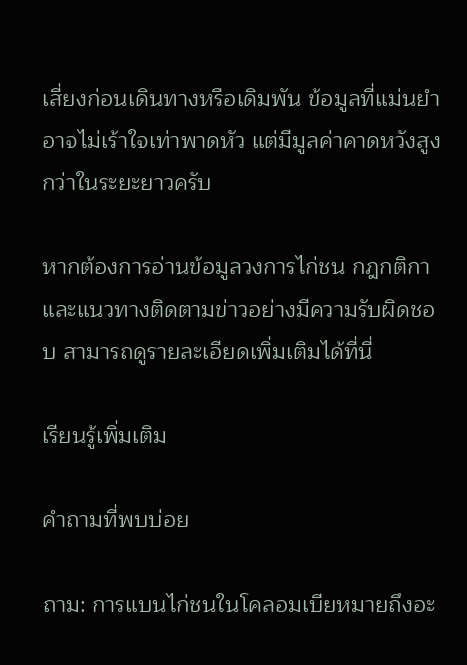เสี่ยงก่อนเดินทางหรือเดิมพัน ข้อมูลที่แม่นยำอาจไม่เร้าใจเท่าพาดหัว แต่มีมูลค่าคาดหวังสูงกว่าในระยะยาวครับ

หากต้องการอ่านข้อมูลวงการไก่ชน กฎกติกา และแนวทางติดตามข่าวอย่างมีความรับผิดชอบ สามารถดูรายละเอียดเพิ่มเติมได้ที่นี่

เรียนรู้เพิ่มเติม

คำถามที่พบบ่อย

ถาม: การแบนไก่ชนในโคลอมเบียหมายถึงอะ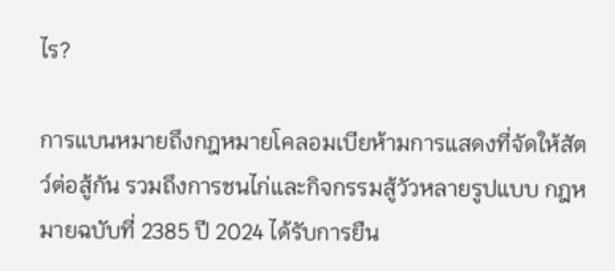ไร?

การแบนหมายถึงกฎหมายโคลอมเบียห้ามการแสดงที่จัดให้สัตว์ต่อสู้กัน รวมถึงการชนไก่และกิจกรรมสู้วัวหลายรูปแบบ กฎหมายฉบับที่ 2385 ปี 2024 ได้รับการยืน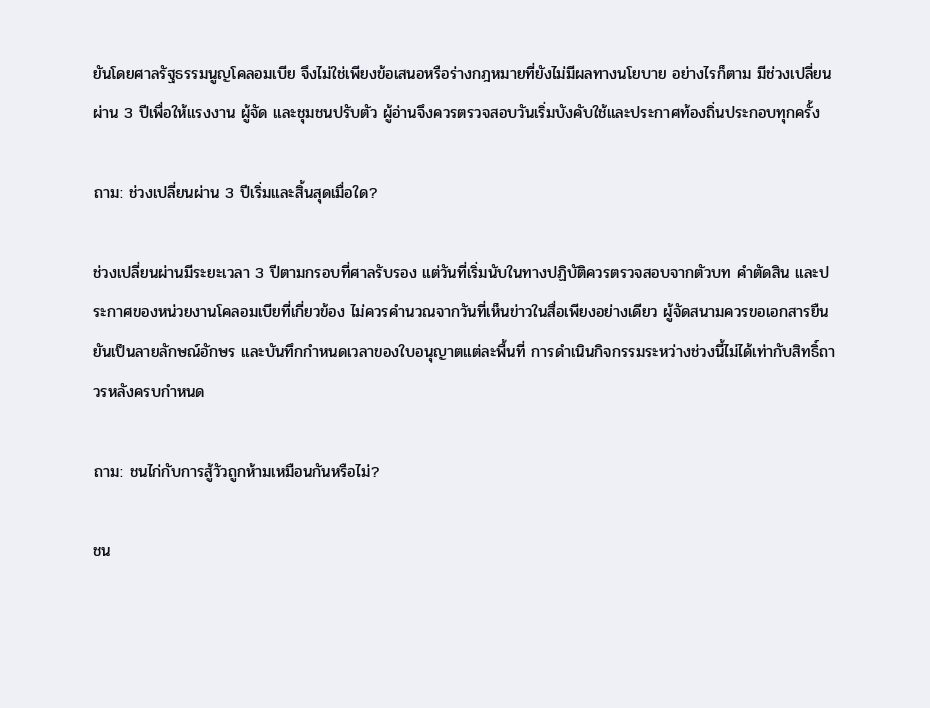ยันโดยศาลรัฐธรรมนูญโคลอมเบีย จึงไม่ใช่เพียงข้อเสนอหรือร่างกฎหมายที่ยังไม่มีผลทางนโยบาย อย่างไรก็ตาม มีช่วงเปลี่ยนผ่าน 3 ปีเพื่อให้แรงงาน ผู้จัด และชุมชนปรับตัว ผู้อ่านจึงควรตรวจสอบวันเริ่มบังคับใช้และประกาศท้องถิ่นประกอบทุกครั้ง

ถาม: ช่วงเปลี่ยนผ่าน 3 ปีเริ่มและสิ้นสุดเมื่อใด?

ช่วงเปลี่ยนผ่านมีระยะเวลา 3 ปีตามกรอบที่ศาลรับรอง แต่วันที่เริ่มนับในทางปฏิบัติควรตรวจสอบจากตัวบท คำตัดสิน และประกาศของหน่วยงานโคลอมเบียที่เกี่ยวข้อง ไม่ควรคำนวณจากวันที่เห็นข่าวในสื่อเพียงอย่างเดียว ผู้จัดสนามควรขอเอกสารยืนยันเป็นลายลักษณ์อักษร และบันทึกกำหนดเวลาของใบอนุญาตแต่ละพื้นที่ การดำเนินกิจกรรมระหว่างช่วงนี้ไม่ได้เท่ากับสิทธิ์ถาวรหลังครบกำหนด

ถาม: ชนไก่กับการสู้วัวถูกห้ามเหมือนกันหรือไม่?

ชน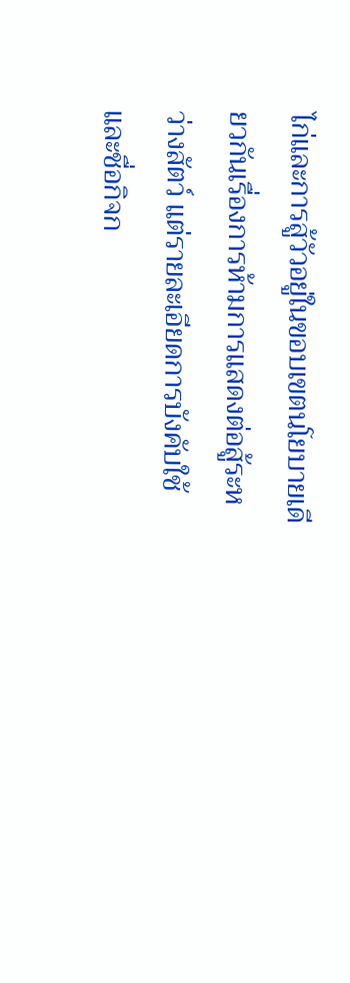ไก่และการสู้วัวอยู่ในขอบเขตนโยบายเดียวกันเรื่องการห้ามการแสดงต่อสู้ระหว่างสัตว์ แต่รายละเอียดการบังคับใช้และชื่อกิจก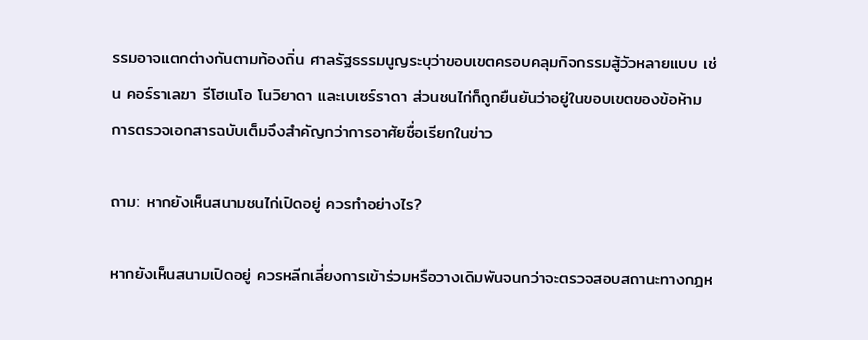รรมอาจแตกต่างกันตามท้องถิ่น ศาลรัฐธรรมนูญระบุว่าขอบเขตครอบคลุมกิจกรรมสู้วัวหลายแบบ เช่น คอร์ราเลฆา รีโฮเนโอ โนวิยาดา และเบเซร์ราดา ส่วนชนไก่ก็ถูกยืนยันว่าอยู่ในขอบเขตของข้อห้าม การตรวจเอกสารฉบับเต็มจึงสำคัญกว่าการอาศัยชื่อเรียกในข่าว

ถาม: หากยังเห็นสนามชนไก่เปิดอยู่ ควรทำอย่างไร?

หากยังเห็นสนามเปิดอยู่ ควรหลีกเลี่ยงการเข้าร่วมหรือวางเดิมพันจนกว่าจะตรวจสอบสถานะทางกฎห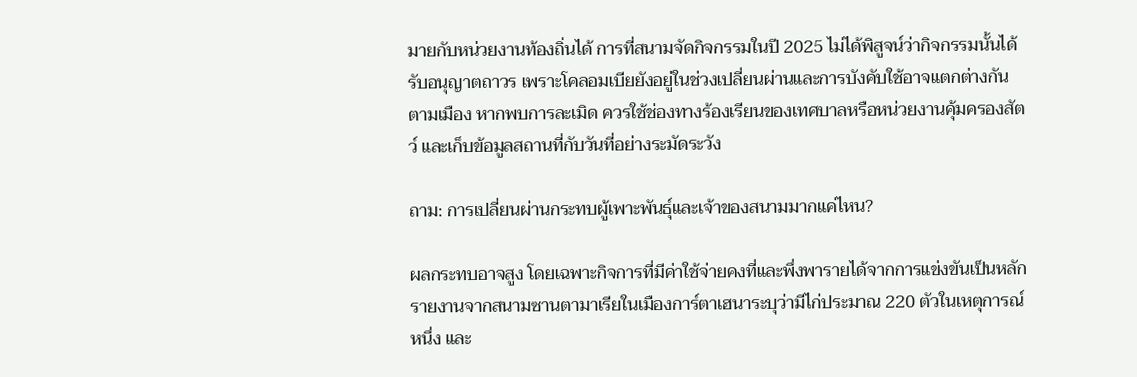มายกับหน่วยงานท้องถิ่นได้ การที่สนามจัดกิจกรรมในปี 2025 ไม่ได้พิสูจน์ว่ากิจกรรมนั้นได้รับอนุญาตถาวร เพราะโคลอมเบียยังอยู่ในช่วงเปลี่ยนผ่านและการบังคับใช้อาจแตกต่างกันตามเมือง หากพบการละเมิด ควรใช้ช่องทางร้องเรียนของเทศบาลหรือหน่วยงานคุ้มครองสัตว์ และเก็บข้อมูลสถานที่กับวันที่อย่างระมัดระวัง

ถาม: การเปลี่ยนผ่านกระทบผู้เพาะพันธุ์และเจ้าของสนามมากแค่ไหน?

ผลกระทบอาจสูง โดยเฉพาะกิจการที่มีค่าใช้จ่ายคงที่และพึ่งพารายได้จากการแข่งขันเป็นหลัก รายงานจากสนามซานตามาเรียในเมืองการ์ตาเฮนาระบุว่ามีไก่ประมาณ 220 ตัวในเหตุการณ์หนึ่ง และ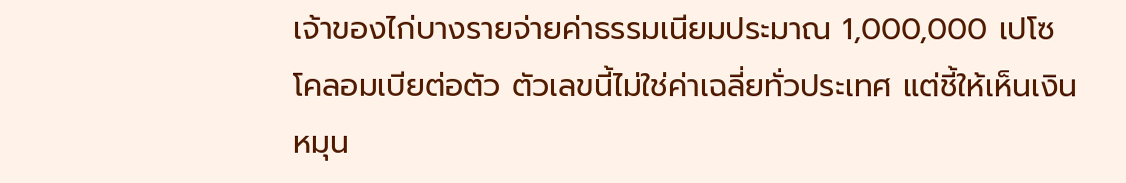เจ้าของไก่บางรายจ่ายค่าธรรมเนียมประมาณ 1,000,000 เปโซโคลอมเบียต่อตัว ตัวเลขนี้ไม่ใช่ค่าเฉลี่ยทั่วประเทศ แต่ชี้ให้เห็นเงินหมุน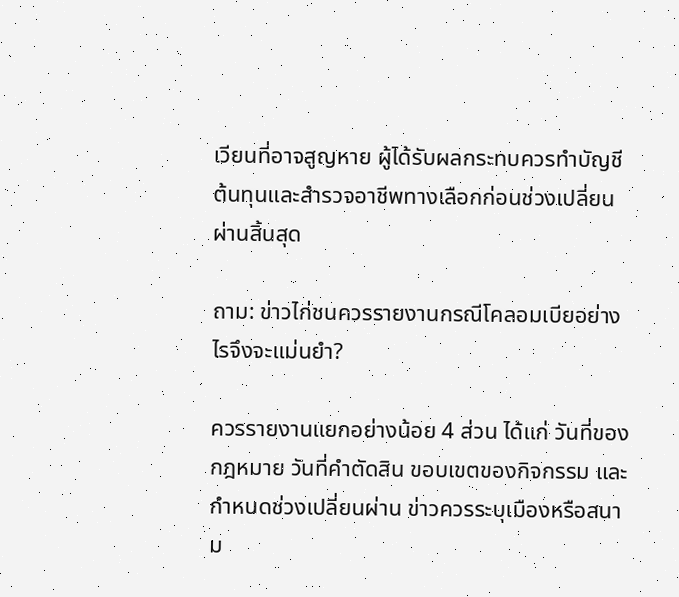เวียนที่อาจสูญหาย ผู้ได้รับผลกระทบควรทำบัญชีต้นทุนและสำรวจอาชีพทางเลือกก่อนช่วงเปลี่ยนผ่านสิ้นสุด

ถาม: ข่าวไก่ชนควรรายงานกรณีโคลอมเบียอย่างไรจึงจะแม่นยำ?

ควรรายงานแยกอย่างน้อย 4 ส่วน ได้แก่ วันที่ของกฎหมาย วันที่คำตัดสิน ขอบเขตของกิจกรรม และกำหนดช่วงเปลี่ยนผ่าน ข่าวควรระบุเมืองหรือสนาม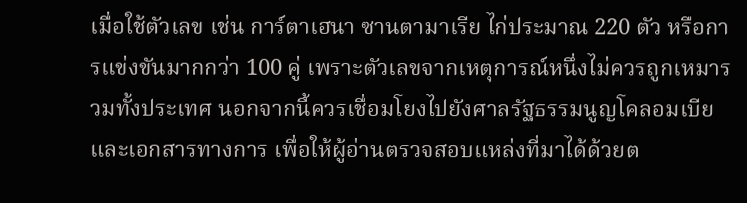เมื่อใช้ตัวเลข เช่น การ์ตาเฮนา ซานตามาเรีย ไก่ประมาณ 220 ตัว หรือการแข่งขันมากกว่า 100 คู่ เพราะตัวเลขจากเหตุการณ์หนึ่งไม่ควรถูกเหมารวมทั้งประเทศ นอกจากนี้ควรเชื่อมโยงไปยังศาลรัฐธรรมนูญโคลอมเบียและเอกสารทางการ เพื่อให้ผู้อ่านตรวจสอบแหล่งที่มาได้ด้วยต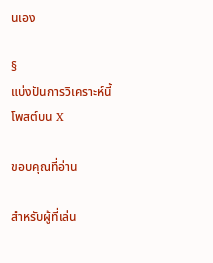นเอง

§
แบ่งปันการวิเคราะห์นี้
โพสต์บน X

ขอบคุณที่อ่าน

สำหรับผู้ที่เล่น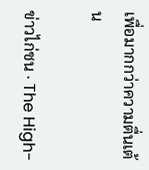เพื่อมากกว่าความตื่นเต้น

ข่าวไก่ชน · The High-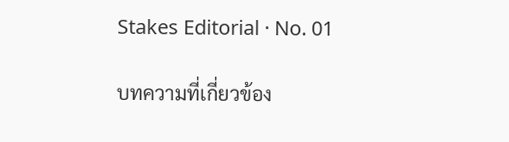Stakes Editorial · No. 01

บทความที่เกี่ยวข้อง